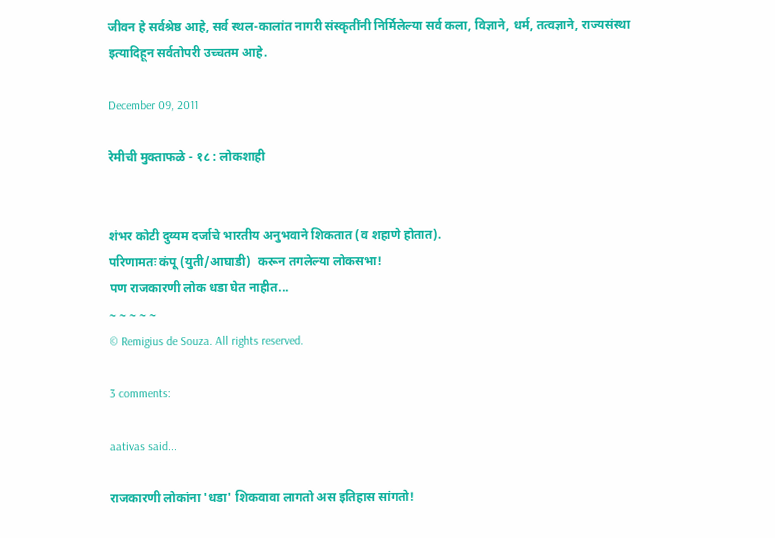जीवन हे सर्वश्रेष्ठ आहे, सर्व स्थल-कालांत नागरी संस्कृतींनी निर्मिलेल्या सर्व कला, विज्ञाने, धर्म, तत्वज्ञाने, राज्यसंस्था इत्यादिहून सर्वतोपरी उच्चतम आहे.

December 09, 2011

रेमीची मुक्ताफळे - १८ : लोकशाही


शंभर कोटी दुय्यम दर्जाचे भारतीय अनुभवाने शिकतात (व शहाणे होतात).
परिणामतः कंपू (युती/आघाडी)  करून तगलेल्या लोकसभा!
पण राजकारणी लोक धडा घेत नाहीत...
~ ~ ~ ~ ~
© Remigius de Souza. All rights reserved.

3 comments:

aativas said...

राजकारणी लोकांना 'धडा' शिकवावा लागतो अस इतिहास सांगतो!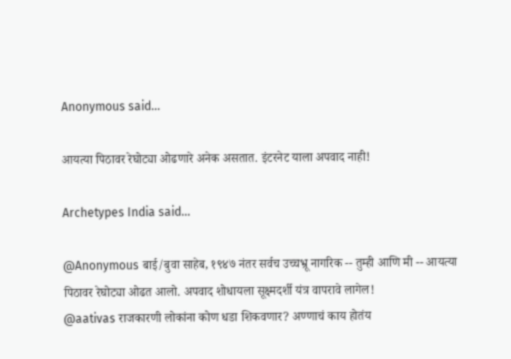Anonymous said...

आयत्या पिठावर रेघोट्या ओढणारे अनेक असतात. इंटरनेट याला अपवाद नाही!

Archetypes India said...

@Anonymous बाई/बुवा साहेब, १९४७ नंतर सर्वच उच्चभ्रू नागरिक -- तुम्ही आणि मी -- आयत्या पिठावर रेघोट्या ओढत आलो. अपवाद शोधायला सूक्ष्मदर्शी यंत्र वापरावे लागेल!
@aativas राजकारणी लोकांना कोण धडा शिकवणार? अण्णाचं काय होतंय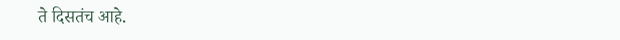ते दिसतंच आहे.